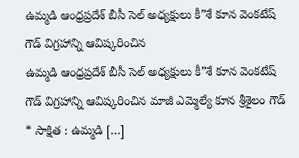ఉమ్మడి ఆంధ్రప్రదేశ్ బీసీ సెల్ అధ్యక్షులు కీ”శే కూన వెంకటేష్ గౌడ్ విగ్రహాన్ని ఆవిష్కరించిన
ఉమ్మడి ఆంధ్రప్రదేశ్ బీసీ సెల్ అధ్యక్షులు కీ”శే కూన వెంకటేష్ గౌడ్ విగ్రహాన్ని ఆవిష్కరించిన మాజీ ఎమ్మెల్యే కూన శ్రీశైలం గౌడ్ * సాక్షిత : ఉమ్మడి […]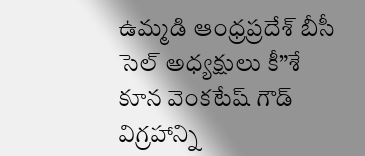ఉమ్మడి ఆంధ్రప్రదేశ్ బీసీ సెల్ అధ్యక్షులు కీ”శే కూన వెంకటేష్ గౌడ్ విగ్రహాన్ని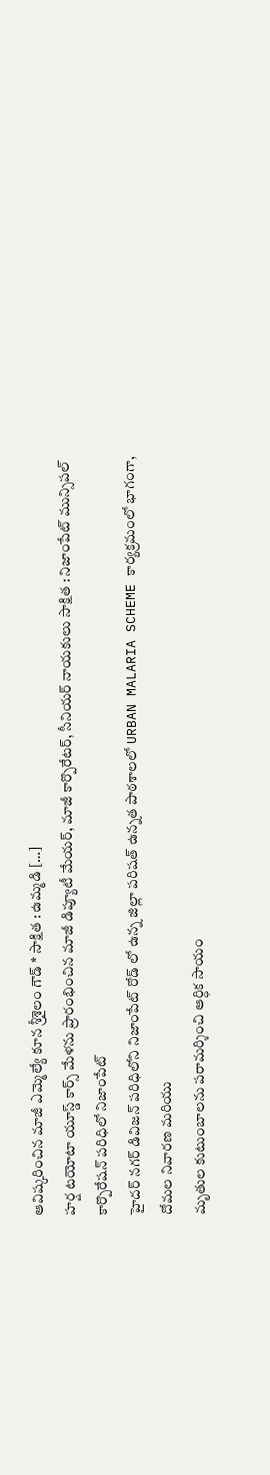ఆవిష్కరించిన మాజీ ఎమ్మెల్యే కూన శ్రీశైలం గౌడ్ * సాక్షిత : ఉమ్మడి […]
హర్ష టయోటా యూస్డ్ కార్స్ మేళను ప్రారంభించిన మాజీ డిప్యూటీ మేయర్, మాజీ కార్పొరేటర్, సీనియర్ నాయకులు సాక్షిత : నిజాంపేట్ మున్సిపల్ కార్పొరేషన్ పరిధిలో నిజాంపేట్
హైదర్ నగర్ డివిజన్ పరిధిలోని నిజాంపేట్ రోడ్ లో ఉన్న జిల్లా పరిషత్ ఉన్నత పాఠశాలలో URBAN MALARIA SCHEME కార్యక్రమంలో భాగంగా, దోమల నివారణ మరియు
మృతుల కుటుంబాలను పరామర్శించి ఆర్ధిక సాయం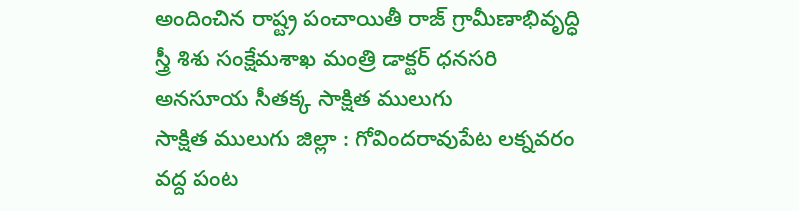అందించిన రాష్ట్ర పంచాయితీ రాజ్ గ్రామీణాభివృద్ధి స్త్రీ శిశు సంక్షేమశాఖ మంత్రి డాక్టర్ ధనసరి అనసూయ సీతక్క సాక్షిత ములుగు
సాక్షిత ములుగు జిల్లా : గోవిందరావుపేట లక్నవరం వద్ద పంట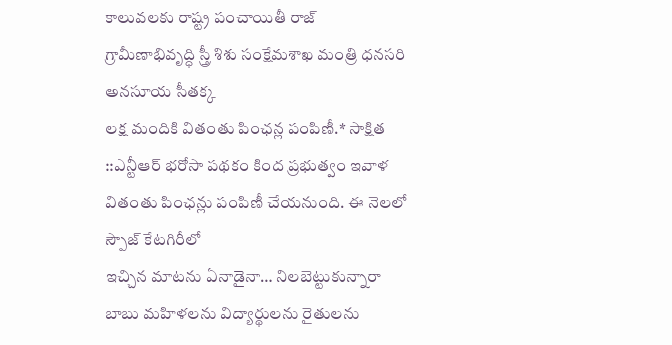కాలువలకు రాష్ట్ర పంచాయితీ రాజ్ గ్రామీణాభివృద్ధి స్త్రీ శిశు సంక్షేమశాఖ మంత్రి ధనసరి అనసూయ సీతక్క
లక్ష మందికి వితంతు పింఛన్ల పంపిణీ.* సాక్షిత ::ఎన్టీఆర్ భరోసా పథకం కింద ప్రభుత్వం ఇవాళ వితంతు పింఛన్లు పంపిణీ చేయనుంది. ఈ నెలలో స్పౌజ్ కేటగిరీలో
ఇచ్చిన మాటను ఏనాడైనా… నిలబెట్టుకున్నారా బాబు మహిళలను విద్యార్థులను రైతులను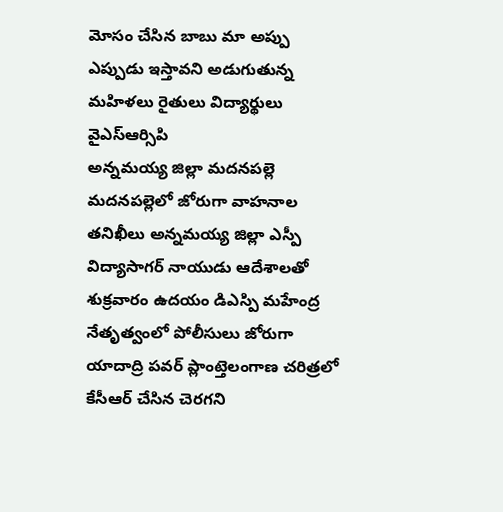మోసం చేసిన బాబు మా అప్పు ఎప్పుడు ఇస్తావని అడుగుతున్న మహిళలు రైతులు విద్యార్థులు వైఎస్ఆర్సిపి
అన్నమయ్య జిల్లా మదనపల్లె మదనపల్లెలో జోరుగా వాహనాల తనిఖీలు అన్నమయ్య జిల్లా ఎస్పీ విద్యాసాగర్ నాయుడు ఆదేశాలతో శుక్రవారం ఉదయం డిఎస్పి మహేంద్ర నేతృత్వంలో పోలీసులు జోరుగా
యాదాద్రి పవర్ ప్లాంట్తెలంగాణ చరిత్రలో కేసీఆర్ చేసిన చెరగని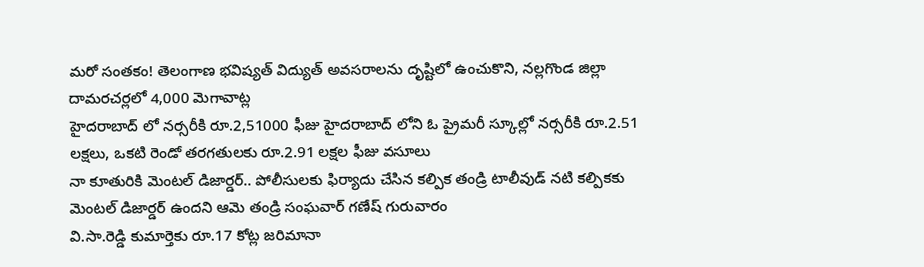మరో సంతకం! తెలంగాణ భవిష్యత్ విద్యుత్ అవసరాలను దృష్టిలో ఉంచుకొని, నల్లగొండ జిల్లా దామరచర్లలో 4,000 మెగావాట్ల
హైదరాబాద్ లో నర్సరీకి రూ.2,51000 ఫీజు హైదరాబాద్ లోని ఓ ప్రైమరీ స్కూల్లో నర్సరీకి రూ.2.51 లక్షలు, ఒకటి రెండో తరగతులకు రూ.2.91 లక్షల ఫీజు వసూలు
నా కూతురికి మెంటల్ డిజార్డర్.. పోలీసులకు ఫిర్యాదు చేసిన కల్పిక తండ్రి టాలీవుడ్ నటి కల్పికకు మెంటల్ డిజార్డర్ ఉందని ఆమె తండ్రి సంఘవార్ గణేష్ గురువారం
వి.సా.రెడ్డి కుమార్తెకు రూ.17 కోట్ల జరిమానా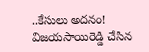..కేసులు అదనం! విజయసాయిరెడ్డి చేసిన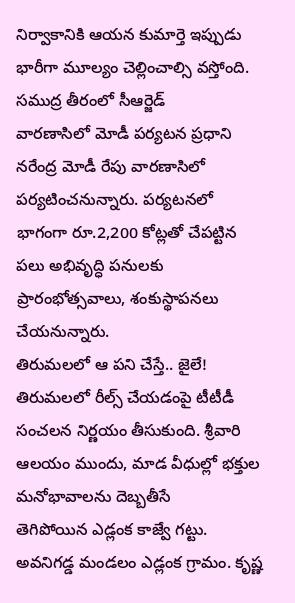నిర్వాకానికి ఆయన కుమార్తె ఇప్పుడు భారీగా మూల్యం చెల్లించాల్సి వస్తోంది. సముద్ర తీరంలో సీఆర్జెడ్
వారణాసిలో మోడీ పర్యటన ప్రధాని నరేంద్ర మోడీ రేపు వారణాసిలో పర్యటించనున్నారు. పర్యటనలో భాగంగా రూ.2,200 కోట్లతో చేపట్టిన పలు అభివృద్ధి పనులకు ప్రారంభోత్సవాలు, శంకుస్థాపనలు చేయనున్నారు.
తిరుమలలో ఆ పని చేస్తే.. జైలే! తిరుమలలో రీల్స్ చేయడంపై టీటీడీ సంచలన నిర్ణయం తీసుకుంది. శ్రీవారి ఆలయం ముందు, మాడ వీధుల్లో భక్తుల మనోభావాలను దెబ్బతీసే
తెగిపోయిన ఎడ్లంక కాజ్వే గట్టు. అవనిగడ్డ మండలం ఎడ్లంక గ్రామం. కృష్ణ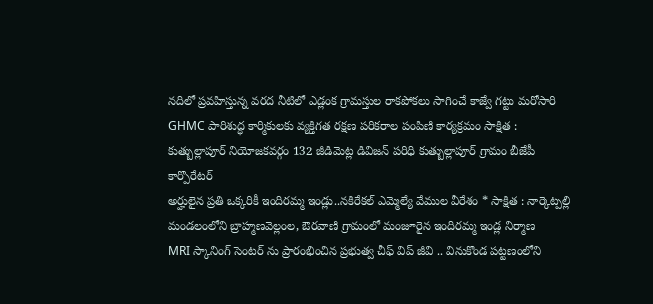నదిలో ప్రవహిస్తున్న వరద నీటిలో ఎడ్లంక గ్రామస్తుల రాకపోకలు సాగించే కాజ్వే గట్టు మరోసారి
GHMC పారిశుద్ధ కార్మికులకు వ్యక్తిగత రక్షణ పరికరాల పంపిణి కార్యక్రమం సాక్షిత : కుత్బుల్లాపూర్ నియోజకవర్గం 132 జీడిమెట్ల డివిజన్ పరిధి కుత్బుల్లాపూర్ గ్రామం బీజేపీ కార్పొరేటర్
అర్హులైన ప్రతి ఒక్కరికీ ఇందిరమ్మ ఇండ్లు..నకిరేకల్ ఎమ్మెల్యే వేముల వీరేశం * సాక్షిత : నార్కెట్పల్లి మండలంలోని బ్రాహ్మణవెల్లంల, ఔరవాణి గ్రామంలో మంజూరైన ఇందిరమ్మ ఇండ్ల నిర్మాణ
MRI స్కానింగ్ సెంటర్ ను ప్రారంభించిన ప్రభుత్వ చీఫ్ విప్ జీవి .. వినుకొండ పట్టణంలోని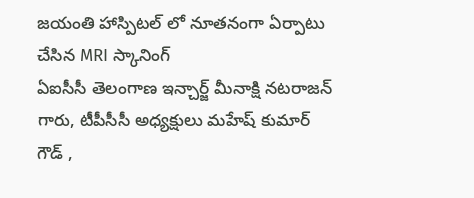జయంతి హాస్పిటల్ లో నూతనంగా ఏర్పాటు చేసిన MRI స్కానింగ్
ఏఐసీసీ తెలంగాణ ఇన్చార్జ్ మీనాక్షి నటరాజన్ గారు, టీపీసీసీ అధ్యక్షులు మహేష్ కుమార్ గౌడ్ ,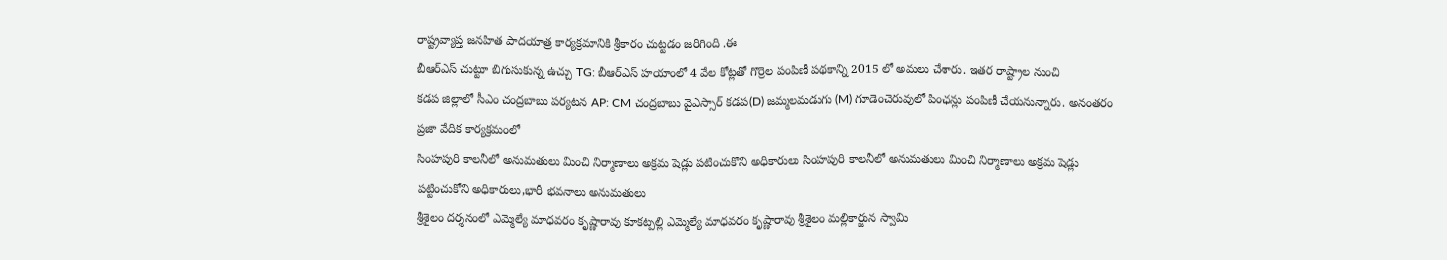రాష్ట్రవ్యాప్త జనహిత పాదయాత్ర కార్యక్రమానికి శ్రీకారం చుట్టడం జరిగింది .ఈ
బీఆర్ఎస్ చుట్టూ బిగుసుకున్న ఉచ్చు TG: బీఆర్ఎస్ హయాంలో 4 వేల కోట్లతో గొర్రెల పంపిణీ పథకాన్ని 2015 లో అమలు చేశారు. ఇతర రాష్ట్రాల నుంచి
కడప జిల్లాలో సీఎం చంద్రబాబు పర్యటన AP: CM చంద్రబాబు వైఎస్సార్ కడప(D) జమ్మలమడుగు (M) గూడెంచెరువులో పింఛన్లు పంపిణీ చేయనున్నారు. అనంతరం ప్రజా వేదిక కార్యక్రమంలో
సింహపురి కాలనీలో అనుమతులు మించి నిర్మాణాలు అక్రమ షెడ్లు పటించుకొని అధికారులు సింహపురి కాలనీలో అనుమతులు మించి నిర్మాణాలు అక్రమ షెడ్లు పట్టించుకోని అధికారులు,భారీ భవనాలు అనుమతులు
శ్రీశైలం దర్శనంలో ఎమ్మెల్యే మాధవరం కృష్ణారావు కూకట్పల్లి ఎమ్మెల్యే మాధవరం కృష్ణారావు శ్రీశైలం మల్లికార్జున స్వామి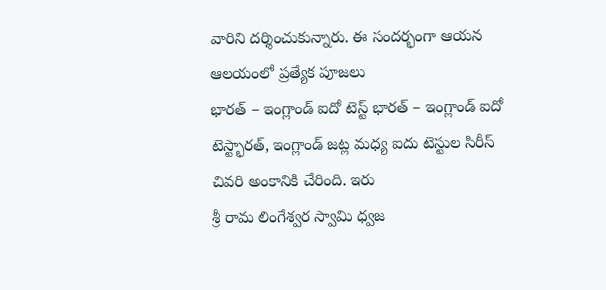వారిని దర్శించుకున్నారు. ఈ సందర్భంగా ఆయన ఆలయంలో ప్రత్యేక పూజలు
భారత్ – ఇంగ్లాండ్ ఐదో టెస్ట్ భారత్ – ఇంగ్లాండ్ ఐదో టెస్ట్భారత్, ఇంగ్లాండ్ జట్ల మధ్య ఐదు టెస్టుల సిరీస్ చివరి అంకానికి చేరింది. ఇరు
శ్రీ రామ లింగేశ్వర స్వామి ధ్వజ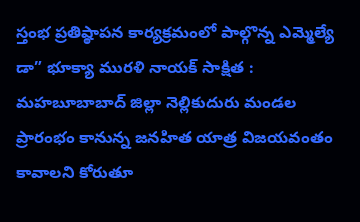స్తంభ ప్రతిష్ఠాపన కార్యక్రమంలో పాల్గొన్న ఎమ్మెల్యే డా” భూక్యా మురళి నాయక్ సాక్షిత : మహబూబాబాద్ జిల్లా నెల్లికుదురు మండల
ప్రారంభం కానున్న జనహిత యాత్ర విజయవంతం కావాలని కోరుతూ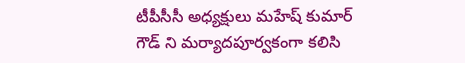టీపీసీసీ అధ్యక్షులు మహేష్ కుమార్ గౌడ్ ని మర్యాదపూర్వకంగా కలిసి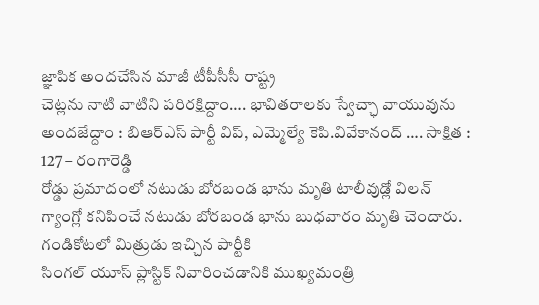జ్ఞాపిక అందచేసిన మాజీ టీపీసీసీ రాష్ట్ర
చెట్లను నాటి వాటిని పరిరక్షిద్దాం…. భావితరాలకు స్వేచ్ఛా వాయువును అందజేద్దాం : బిఆర్ఎస్ పార్టీ విప్, ఎమ్మెల్యే కెపి.వివేకానంద్ …. సాక్షిత : 127 – రంగారెడ్డి
రోడ్డు ప్రమాదంలో నటుడు బోరబండ భాను మృతి టాలీవుడ్లో విలన్ గ్యాంగ్లో కనిపించే నటుడు బోరబండ భాను బుధవారం మృతి చెందారు. గండికోటలో మిత్రుడు ఇచ్చిన పార్టీకి
సింగల్ యూస్ ప్లాస్టిక్ నివారించడానికి ముఖ్యమంత్రి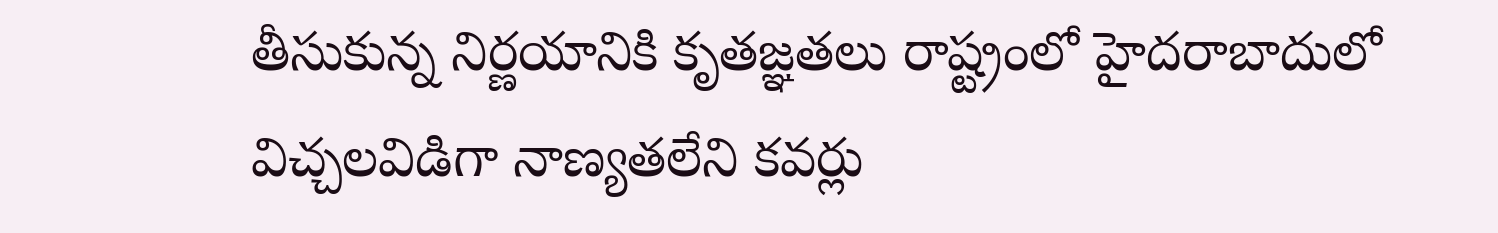తీసుకున్న నిర్ణయానికి కృతజ్ఞతలు రాష్ట్రంలో హైదరాబాదులో విచ్చలవిడిగా నాణ్యతలేని కవర్లు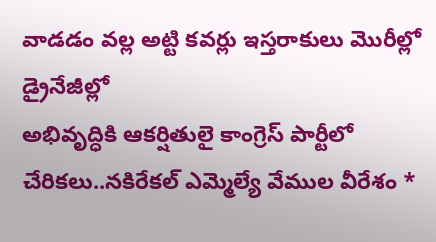వాడడం వల్ల అట్టి కవర్లు ఇస్తరాకులు మొరీల్లో డ్రైనేజీల్లో
అభివృద్ధికి ఆకర్షితులై కాంగ్రెస్ పార్టీలో చేరికలు..నకిరేకల్ ఎమ్మెల్యే వేముల వీరేశం *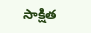సాక్షిత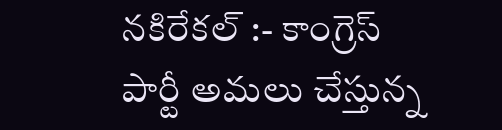నకిరేకల్ :- కాంగ్రెస్ పార్టీ అమలు చేస్తున్న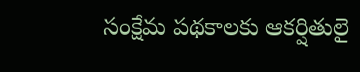సంక్షేమ పథకాలకు ఆకర్షితులై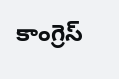కాంగ్రెస్